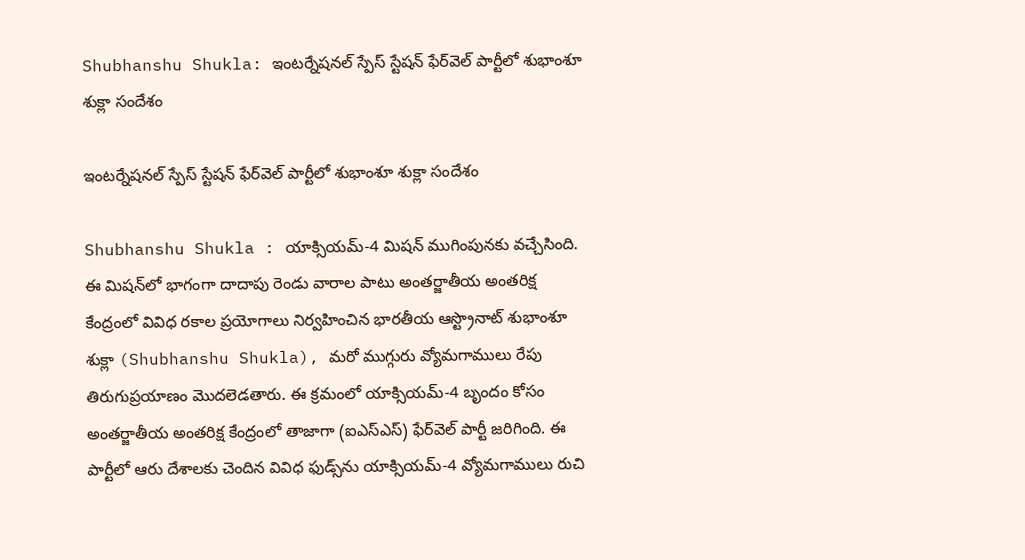Shubhanshu Shukla: ఇంటర్నేషనల్ స్పేస్ స్టేషన్ ఫేర్‌వెల్ పార్టీలో శుభాంశూ శుక్లా సందేశం

ఇంటర్నేషనల్ స్పేస్ స్టేషన్ ఫేర్‌వెల్ పార్టీలో శుభాంశూ శుక్లా సందేశం

Shubhanshu Shukla : యాక్సియమ్-4 మిషన్ ముగింపునకు వచ్చేసింది. ఈ మిషన్‌లో భాగంగా దాదాపు రెండు వారాల పాటు అంతర్జాతీయ అంతరిక్ష కేంద్రంలో వివిధ రకాల ప్రయోగాలు నిర్వహించిన భారతీయ ఆస్ట్రొనాట్ శుభాంశూ శుక్లా (Shubhanshu Shukla), మరో ముగ్గురు వ్యోమగాములు రేపు తిరుగుప్రయాణం మొదలెడతారు. ఈ క్రమంలో యాక్సియమ్-4 బృందం కోసం అంతర్జాతీయ అంతరిక్ష కేంద్రంలో తాజాగా (ఐఎస్ఎస్‌) ఫేర్‌వెల్ పార్టీ జరిగింది. ఈ పార్టీలో ఆరు దేశాలకు చెందిన వివిధ ఫుడ్స్‌ను యాక్సియమ్-4 వ్యోమగాములు రుచి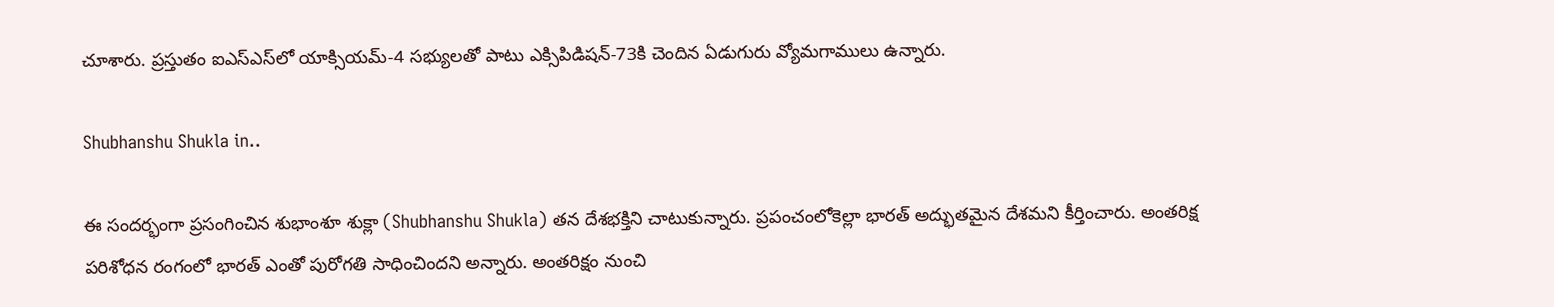చూశారు. ప్రస్తుతం ఐఎస్ఎస్‌లో యాక్సియమ్-4 సభ్యులతో పాటు ఎక్సిపిడిషన్-73కి చెందిన ఏడుగురు వ్యోమగాములు ఉన్నారు.

Shubhanshu Shukla in..

ఈ సందర్భంగా ప్రసంగించిన శుభాంశూ శుక్లా (Shubhanshu Shukla) తన దేశభక్తిని చాటుకున్నారు. ప్రపంచంలోకెల్లా భారత్ అద్భుతమైన దేశమని కీర్తించారు. అంతరిక్ష పరిశోధన రంగంలో భారత్ ఎంతో పురోగతి సాధించిందని అన్నారు. అంతరిక్షం నుంచి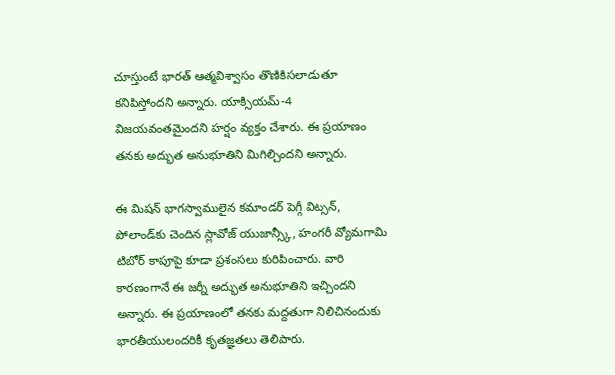చూస్తుంటే భారత్ ఆత్మవిశ్వాసం తొణికిసలాడుతూ కనిపిస్తోందని అన్నారు. యాక్సియమ్-4 విజయవంతమైందని హర్షం వ్యక్తం చేశారు. ఈ ప్రయాణం తనకు అద్భుత అనుభూతిని మిగిల్చిందని అన్నారు.

ఈ మిషన్‌‌ భాగస్వాములైన కమాండర్ పెగ్గీ విట్సన్, పోలాండ్‌కు చెందిన స్లావోజ్ యుజాన్స్కీ, హంగరీ వ్యోమగామి టిబోర్ కాపూపై కూడా ప్రశంసలు కురిపించారు. వారి కారణంగానే ఈ జర్నీ అద్భుత అనుభూతిని ఇచ్చిందని అన్నారు. ఈ ప్రయాణంలో తనకు మద్దతుగా నిలిచినందుకు భారతీయులందరికీ కృతజ్ఞతలు తెలిపారు.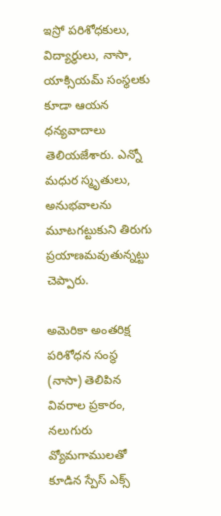ఇస్రో పరిశోధకులు, విద్యార్థులు, నాసా, యాక్సియమ్ సంస్థలకు కూడా ఆయన ధన్యవాదాలు తెలియజేశారు. ఎన్నో మధుర స్మృతులు, అనుభవాలను మూటగట్టుకుని తిరుగు ప్రయాణమవుతున్నట్టు చెప్పారు.

అమెరికా అంతరిక్ష పరిశోధన సంస్థ (నాసా) తెలిపిన వివరాల ప్రకారం, నలుగురు వ్యోమగాములతో కూడిన స్పేస్ ఎక్స్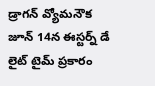డ్రాగన్ వ్యోమనౌక జూన్ 14న ఈస్టర్న్ డే లైట్ టైమ్ ప్రకారం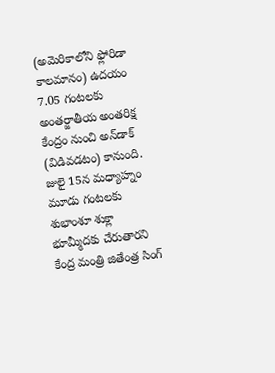(అమెరికాలోని ఫ్లోరిడా కాలమానం) ఉదయం 7.05 గంటలకు అంతర్జాతీయ అంతరిక్ష కేంద్రం నుంచి అన్‌డాక్ (విడివడటం) కానుంది. జులై 15న మధ్యాహ్నం మూడు గంటలకు శుభాంశూ శుక్లా భూమ్మీదకు చేరుతారని కేంద్ర మంత్రి జితేంత్ర సింగ్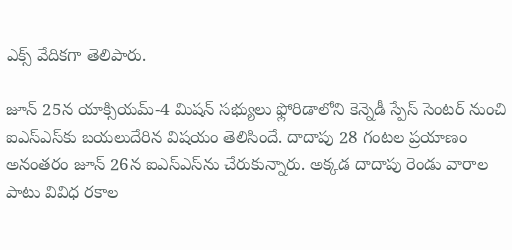ఎక్స్ వేదికగా తెలిపారు.

జూన్ 25న యాక్సియమ్-4 మిషన్ సభ్యులు ఫ్లోరిడాలోని కెన్నెడీ స్పేస్ సెంటర్ నుంచి ఐఎస్ఎస్‌కు బయలుదేరిన విషయం తెలిసిందే. దాదాపు 28 గంటల ప్రయాణం అనంతరం జూన్ 26న ఐఎస్ఎస్‌ను చేరుకున్నారు. అక్కడ దాదాపు రెండు వారాల పాటు వివిధ రకాల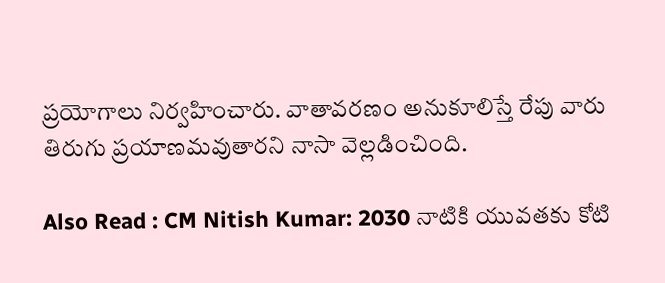ప్రయోగాలు నిర్వహించారు. వాతావరణం అనుకూలిస్తే రేపు వారు తిరుగు ప్రయాణమవుతారని నాసా వెల్లడించింది.

Also Read : CM Nitish Kumar: 2030 నాటికి యువతకు కోటి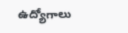ఉద్యోగాలు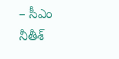– సీఎం నీతీశ్‌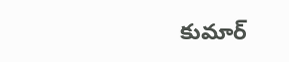కుమార్‌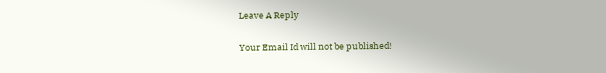Leave A Reply

Your Email Id will not be published!